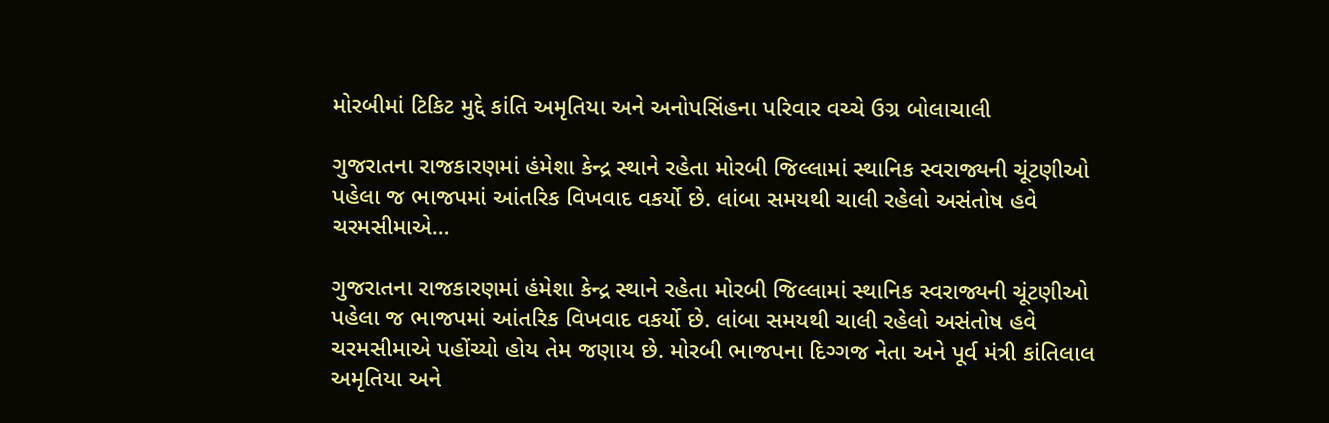મોરબીમાં ટિકિટ મુદ્દે કાંતિ અમૃતિયા અને અનોપસિંહના પરિવાર વચ્ચે ઉગ્ર બોલાચાલી

ગુજરાતના રાજકારણમાં હંમેશા કેન્દ્ર સ્થાને રહેતા મોરબી જિલ્લામાં સ્થાનિક સ્વરાજ્યની ચૂંટણીઓ પહેલા જ ભાજપમાં આંતરિક વિખવાદ વકર્યો છે. લાંબા સમયથી ચાલી રહેલો અસંતોષ હવે ચરમસીમાએ…

ગુજરાતના રાજકારણમાં હંમેશા કેન્દ્ર સ્થાને રહેતા મોરબી જિલ્લામાં સ્થાનિક સ્વરાજ્યની ચૂંટણીઓ પહેલા જ ભાજપમાં આંતરિક વિખવાદ વકર્યો છે. લાંબા સમયથી ચાલી રહેલો અસંતોષ હવે ચરમસીમાએ પહોંચ્યો હોય તેમ જણાય છે. મોરબી ભાજપના દિગ્ગજ નેતા અને પૂર્વ મંત્રી કાંતિલાલ અમૃતિયા અને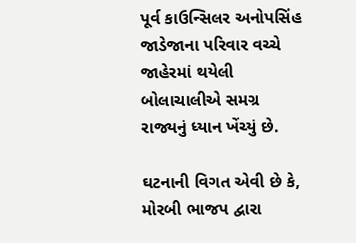પૂર્વ કાઉન્સિલર અનોપસિંહ જાડેજાના પરિવાર વચ્ચે જાહેરમાં થયેલી બોલાચાલીએ સમગ્ર રાજ્યનું ધ્યાન ખેંચ્યું છે.

ઘટનાની વિગત એવી છે કે, મોરબી ભાજપ દ્વારા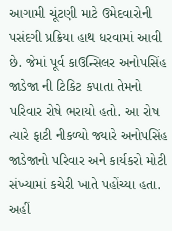આગામી ચૂંટણી માટે ઉમેદવારોની પસંદગી પ્રક્રિયા હાથ ધરવામાં આવી છે. જેમાં પૂર્વ કાઉન્સિલર અનોપસિંહ જાડેજા ની ટિકિટ કપાતા તેમનો પરિવાર રોષે ભરાયો હતો. આ રોષ ત્યારે ફાટી નીકળ્યો જ્યારે અનોપસિંહ જાડેજાનો પરિવાર અને કાર્યકરો મોટી સંખ્યામાં કચેરી ખાતે પહોંચ્યા હતા. અહીં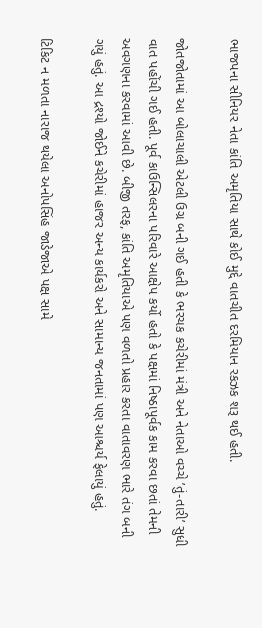ભાજપના સીનિયર નેતા કાંતિ અમૃતિયા સાથે કોઈ મુદ્દે વાતચીત દરમિયાન રકઝક શરૂ થઈ હતી.

જોતજોતામાં આ બોલાચાલી એટલી ઉગ્ર બની ગઈ હતી કે ભરચક કચેરીમાં મંત્રી અને નેતાઓ વચ્ચે ’તું-તારી’ સુધી વાત પહોંચી ગઈ હતી. પૂર્વ કાઉન્સિલરના પરિવારે આક્ષેપ કર્યો હતો કે પક્ષમાં નિષ્ઠાપૂર્વક કામ કરવા છતાં તેમની અવગણના કરવામાં આવી છે. બીજી તરફ, કાંતિ અમૃતિયાએ પણ વળતો પ્રહાર કરતા વાતાવરણ ભારે તંગ બની ગયું હતું. આ દ્રશ્યો જોઈને કચેરીમાં હાજર અન્ય કાર્યકરો અને સામાન્ય જનતામાં પણ આશ્ચર્ય ફેલાયું હતું.

ટિકિટ ન મળતા નારાજ થયેલા અનોપસિંહ જાડેજાએ પક્ષ સામે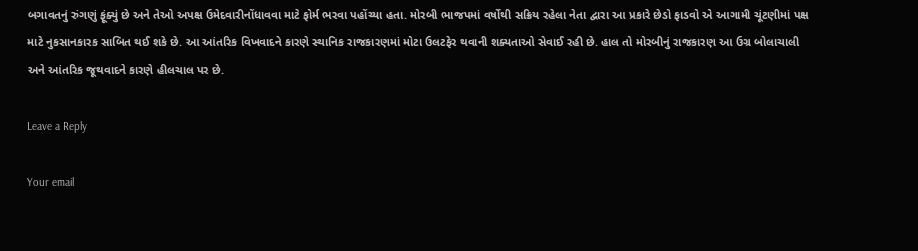બગાવતનું રુંગણું ફૂંક્યું છે અને તેઓ અપક્ષ ઉમેદવારીનોંધાવવા માટે ફોર્મ ભરવા પહોંચ્યા હતા. મોરબી ભાજપમાં વર્ષોથી સક્રિય રહેલા નેતા દ્વારા આ પ્રકારે છેડો ફાડવો એ આગામી ચૂંટણીમાં પક્ષ માટે નુકસાનકારક સાબિત થઈ શકે છે. આ આંતરિક વિખવાદને કારણે સ્થાનિક રાજકારણમાં મોટા ઉલટફેર થવાની શક્યતાઓ સેવાઈ રહી છે. હાલ તો મોરબીનું રાજકારણ આ ઉગ્ર બોલાચાલી અને આંતરિક જૂથવાદને કારણે હીલચાલ પર છે.

Leave a Reply

Your email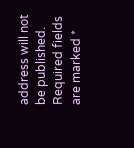address will not be published. Required fields are marked *